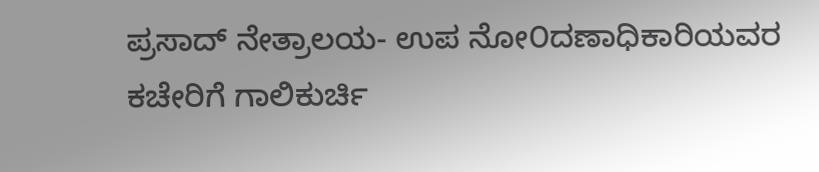ಪ್ರಸಾದ್ ನೇತ್ರಾಲಯ- ಉಪ ನೋ೦ದಣಾಧಿಕಾರಿಯವರ ಕಚೇರಿಗೆ ಗಾಲಿಕುರ್ಚಿ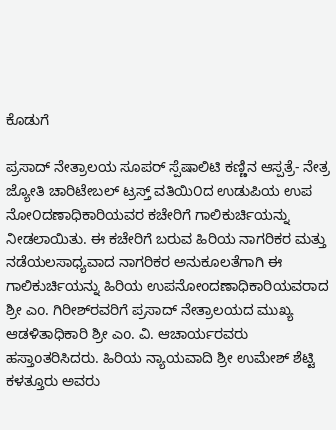ಕೊಡುಗೆ

ಪ್ರಸಾದ್ ನೇತ್ರಾಲಯ ಸೂಪರ್ ಸ್ಪೆಷಾಲಿಟಿ ಕಣ್ಣಿನ ಆಸ್ಪತ್ರೆ- ನೇತ್ರ ಜ್ಯೋತಿ ಚಾರಿಟೇಬಲ್ ಟ್ರಸ್ತ್ ವತಿಯಿ೦ದ ಉಡುಪಿಯ ಉಪ ನೋ೦ದಣಾಧಿಕಾರಿಯವರ ಕಚೇರಿಗೆ ಗಾಲಿಕುರ್ಚಿಯನ್ನು ನೀಡಲಾಯಿತು. ಈ ಕಚೇರಿಗೆ ಬರುವ ಹಿರಿಯ ನಾಗರಿಕರ ಮತ್ತು ನಡೆಯಲಸಾಧ್ಯವಾದ ನಾಗರಿಕರ ಅನುಕೂಲತೆಗಾಗಿ ಈ ಗಾಲಿಕುರ್ಚಿಯನ್ನು ಹಿರಿಯ ಉಪನೋoದಣಾಧಿಕಾರಿಯವರಾದ ಶ್ರೀ ಎo. ಗಿರೀಶ್‌ರವರಿಗೆ ಪ್ರಸಾದ್ ನೇತ್ರಾಲಯದ ಮುಖ್ಯ ಆಡಳಿತಾಧಿಕಾರಿ ಶ್ರೀ ಎo. ವಿ. ಆಚಾರ್ಯರವರು ಹಸ್ತಾoತರಿಸಿದರು. ಹಿರಿಯ ನ್ಯಾಯವಾದಿ ಶ್ರೀ ಉಮೇಶ್ ಶೆಟ್ಟಿ ಕಳತ್ತೂರು ಅವರು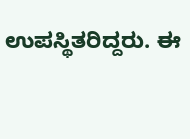ಉಪಸ್ಥಿತರಿದ್ದರು. ಈ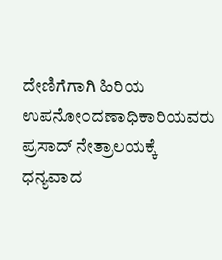ದೇಣಿಗೆಗಾಗಿ ಹಿರಿಯ ಉಪನೋ೦ದಣಾಧಿಕಾರಿಯವರು ಪ್ರಸಾದ್ ನೇತ್ರಾಲಯಕ್ಕೆ ಧನ್ಯವಾದ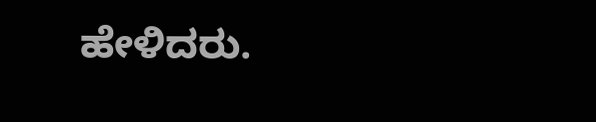ಹೇಳಿದರು.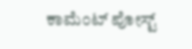ಕಾಮೆಂಟ್‌‌ ಪೋಸ್ಟ್‌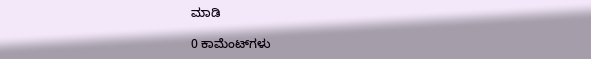ಮಾಡಿ

0 ಕಾಮೆಂಟ್‌ಗಳು